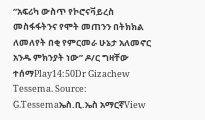“አፍሪካ ውስጥ የኮሮናቫይረስ መስፋፋትንና የሞት መጠንን በትክክል ለመለየት በቂ የምርመራ ሁኔታ አለመኖር አንዱ ምክንያት ነው” ዶ/ር ግዛቸው ተሰማPlay14:50Dr Gizachew Tessema. Source: G.Tessemaኤስ.ቢ.ኤስ አማርኛView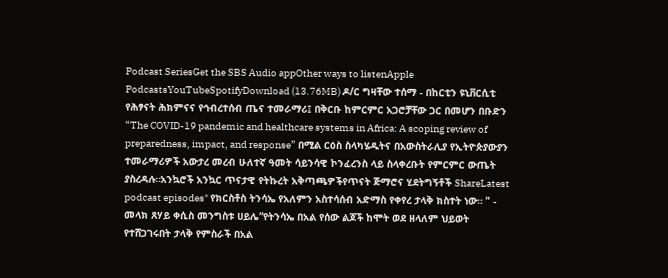Podcast SeriesGet the SBS Audio appOther ways to listenApple PodcastsYouTubeSpotifyDownload (13.76MB) ዶ/ር ግዛቸው ተሰማ - በከርቲን ዩኒቨርሲቲ የሕፃናት ሕክምናና የኅብረተሰብ ጤና ተመራማሪ፤ በቅርቡ ከምርምር አጋሮቻቸው ጋር በመሆን በቡድን “The COVID-19 pandemic and healthcare systems in Africa: A scoping review of preparedness, impact, and response” በሚል ርዕስ ስላካሄዱትና በአውስትራሊያ የኢትዮጵያውያን ተመራማሪዎች አውታረ መረብ ሁለተኛ ዓመት ሳይንሳዊ ኮንፈረንስ ላይ ስላቀረቡት የምርምር ውጤት ያስረዳሉ።አንኳሮች አንኳር ጥናታዊ የትኩረት አቅጣጫዎችየጥናት ጅማሮና ሂደትግኝቶች ShareLatest podcast episodes" የክርስቶስ ትንሳኤ የአለምን አስተሳሰብ አድማስ የቀየረ ታላቅ ክስተት ነው። " - መላክ ጸሃይ ቀሲስ መንግስቱ ሀይሌ“የትንሳኤ በአል የሰው ልጆች ከሞት ወደ ዘላለም ህይወት የተሸጋገሩበት ታላቅ የምስራች በአል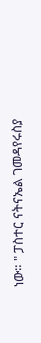ነው። " ፓስተር ናትናኤል ገመዳየሩስያ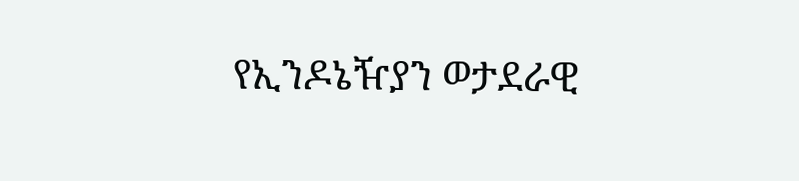የኢንዶኔዥያን ወታደራዊ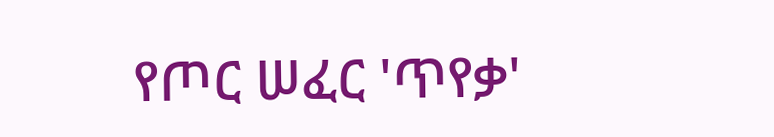የጦር ሠፈር 'ጥየቃ'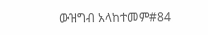ውዝግብ አላከተመም#84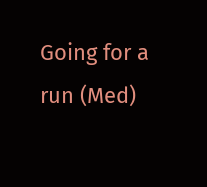Going for a run (Med)